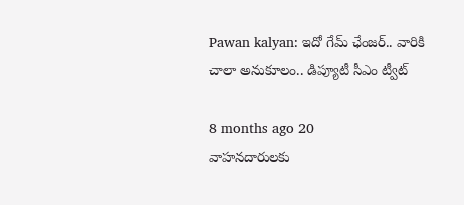Pawan kalyan: ఇదో గేమ్ ఛేంజర్.. వారికి చాలా అనుకూలం.. డిప్యూటీ సీఎం ట్వీట్

8 months ago 20
వాహనదారులకు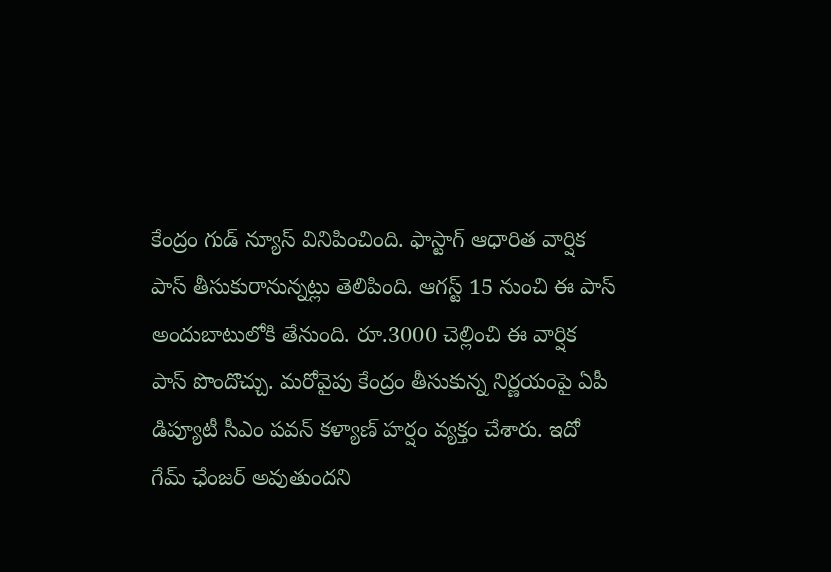కేంద్రం గుడ్ న్యూస్ వినిపించింది. ఫాస్టాగ్ ఆధారిత వార్షిక పాస్ తీసుకురానున్నట్లు తెలిపింది. ఆగస్ట్ 15 నుంచి ఈ పాస్ అందుబాటులోకి తేనుంది. రూ.3000 చెల్లించి ఈ వార్షిక పాస్ పొందొచ్చు. మరోవైపు కేంద్రం తీసుకున్న నిర్ణయంపై ఏపీ డిప్యూటీ సీఎం పవన్ కళ్యాణ్ హర్షం వ్యక్తం చేశారు. ఇదో గేమ్ ఛేంజర్ అవుతుందని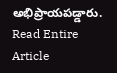అభిప్రాయపడ్డారు.
Read Entire Article